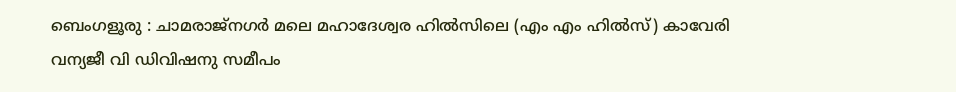ബെംഗളൂരു : ചാമരാജ്നഗർ മലെ മഹാദേശ്വര ഹിൽസിലെ (എം എം ഹിൽസ്) കാവേരി വന്യജീ വി ഡിവിഷനു സമീപം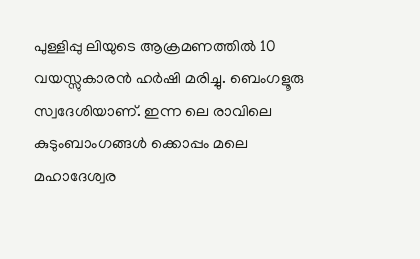പുള്ളിപ്പു ലിയുടെ ആക്രമണത്തിൽ 10 വയസ്സുകാരൻ ഹർഷി മരിച്ചു. ബെംഗളൂരു സ്വദേശിയാണ്. ഇന്ന ലെ രാവിലെ കുടുംബാംഗങ്ങൾ ക്കൊപ്പം മലെ മഹാദേശ്വര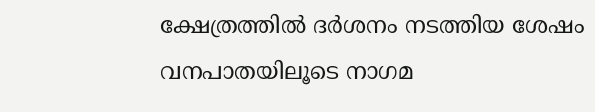ക്ഷേത്രത്തിൽ ദർശനം നടത്തിയ ശേഷം വനപാതയിലൂടെ നാഗമ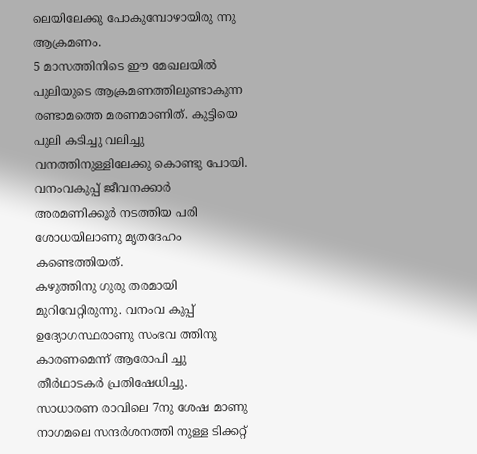ലെയിലേക്കു പോകുമ്പോഴായിരു ന്നു ആക്രമണം.
5 മാസത്തിനിടെ ഈ മേഖലയിൽ പുലിയുടെ ആക്രമണത്തിലുണ്ടാകുന്ന രണ്ടാമത്തെ മരണമാണിത്. കുട്ടിയെ പുലി കടിച്ചു വലിച്ചു വനത്തിനുള്ളിലേക്കു കൊണ്ടു പോയി. വനംവകുപ്പ് ജീവനക്കാർ അരമണിക്കൂർ നടത്തിയ പരി ശോധയിലാണു മൃതദേഹം കണ്ടെത്തിയത്.
കഴുത്തിനു ഗുരു തരമായി മുറിവേറ്റിരുന്നു. വനംവ കുപ്പ് ഉദ്യോഗസ്ഥരാണു സംഭവ ത്തിനു കാരണമെന്ന് ആരോപി ച്ചു തീർഥാടകർ പ്രതിഷേധിച്ചു. സാധാരണ രാവിലെ 7നു ശേഷ മാണു നാഗമലെ സന്ദർശനത്തി നുള്ള ടിക്കറ്റ്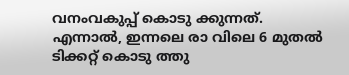വനംവകുപ്പ് കൊടു ക്കുന്നത്. എന്നാൽ, ഇന്നലെ രാ വിലെ 6 മുതൽ ടിക്കറ്റ് കൊടു ത്തു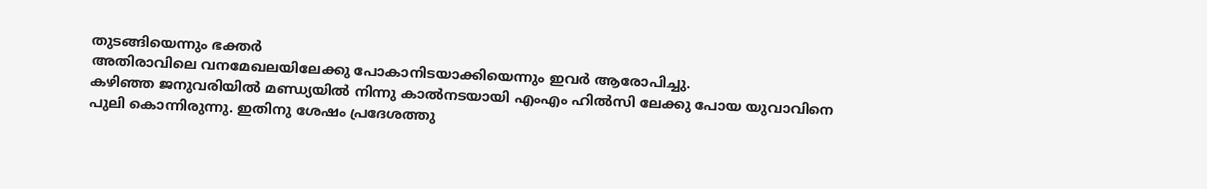തുടങ്ങിയെന്നും ഭക്തർ
അതിരാവിലെ വനമേഖലയിലേക്കു പോകാനിടയാക്കിയെന്നും ഇവർ ആരോപിച്ചു.
കഴിഞ്ഞ ജനുവരിയിൽ മണ്ഡ്യയിൽ നിന്നു കാൽനടയായി എംഎം ഹിൽസി ലേക്കു പോയ യുവാവിനെ പുലി കൊന്നിരുന്നു. ഇതിനു ശേഷം പ്രദേശത്തു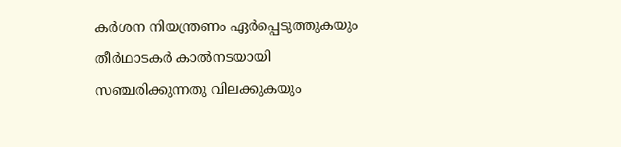കർശന നിയന്ത്രണം ഏർപ്പെടുത്തുകയും തീർഥാടകർ കാൽനടയായി സഞ്ചരിക്കുന്നതു വിലക്കുകയും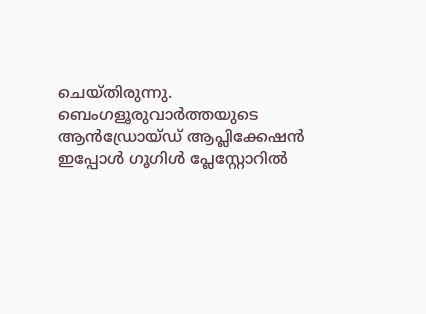ചെയ്തിരുന്നു.
ബെംഗളൂരുവാർത്തയുടെ ആൻഡ്രോയ്ഡ് ആപ്ലിക്കേഷൻ ഇപ്പോൾ ഗൂഗിൾ പ്ലേസ്റ്റോറിൽ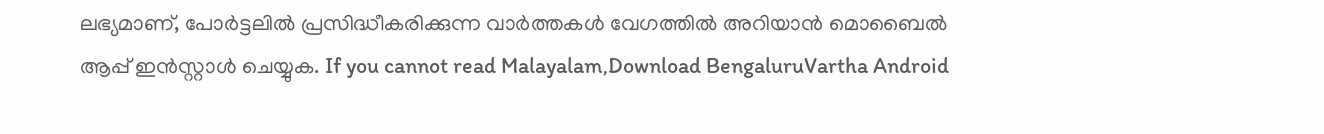ലഭ്യമാണ്, പോർട്ടലിൽ പ്രസിദ്ധീകരിക്കുന്ന വാർത്തകൾ വേഗത്തിൽ അറിയാൻ മൊബൈൽ ആപ്പ് ഇൻസ്റ്റാൾ ചെയ്യുക. If you cannot read Malayalam,Download BengaluruVartha Android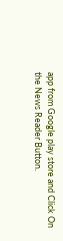app from Google play store and Click On the News Reader Button.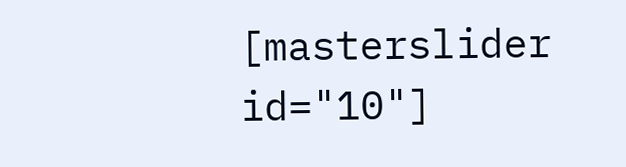[masterslider id="10"]